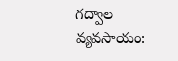గద్వాల వ్యవసాయం: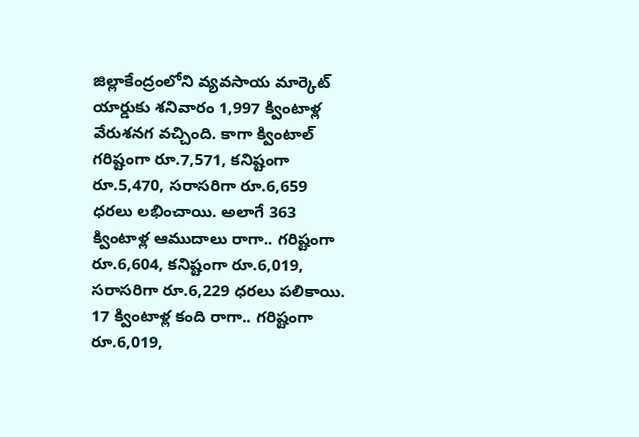జిల్లాకేంద్రంలోని వ్యవసాయ మార్కెట్ యార్డుకు శనివారం 1,997 క్వింటాళ్ల వేరుశనగ వచ్చింది. కాగా క్వింటాల్ గరిష్టంగా రూ.7,571, కనిష్టంగా రూ.5,470, సరాసరిగా రూ.6,659 ధరలు లభించాయి. అలాగే 363 క్వింటాళ్ల ఆముదాలు రాగా.. గరిష్టంగా రూ.6,604, కనిష్టంగా రూ.6,019, సరాసరిగా రూ.6,229 ధరలు పలికాయి. 17 క్వింటాళ్ల కంది రాగా.. గరిష్టంగా రూ.6,019,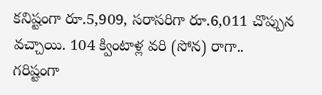కనిష్టంగా రూ.5,909, సరాసరిగా రూ.6,011 చొప్పున వచ్చాయి. 104 క్వింటాళ్ల వరి (సోన) రాగా.. గరిష్టంగా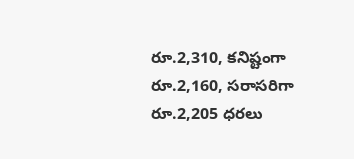రూ.2,310, కనిష్టంగా రూ.2,160, సరాసరిగా రూ.2,205 ధరలు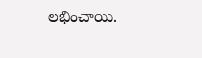లభించాయి.